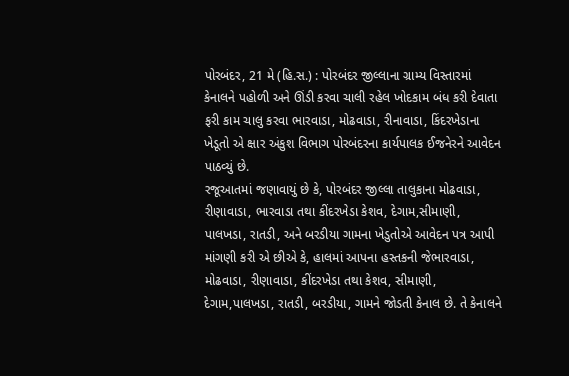પોરબંદર, 21 મે (હિ.સ.) : પોરબંદર જીલ્લાના ગ્રામ્ય વિસ્તારમાં કેનાલને પહોળી અને ઊંડી કરવા ચાલી રહેલ ખોદકામ બંધ કરી દેવાતા ફરી કામ ચાલુ કરવા ભારવાડા, મોઢવાડા, રીનાવાડા, કિંદરખેડાના ખેડૂતો એ ક્ષાર અંકુશ વિભાગ પોરબંદરના કાર્યપાલક ઈજનેરને આવેદન પાઠવ્યું છે.
રજૂઆતમાં જણાવાયું છે કે, પોરબંદર જીલ્લા તાલુકાના મોઢવાડા, રીણાવાડા, ભારવાડા તથા કીંદરખેડા કેશવ, દેગામ,સીમાણી, પાલખડા, રાતડી, અને બરડીયા ગામના ખેડુતોએ આવેદન પત્ર આપી માંગણી કરી એ છીએ કે, હાલમાં આપના હસ્તકની જેભારવાડા, મોઢવાડા, રીણાવાડા, કીંદરખેડા તથા કેશવ, સીમાણી, દેગામ,પાલખડા, રાતડી, બરડીયા, ગામને જોડતી કેનાલ છે. તે કેનાલને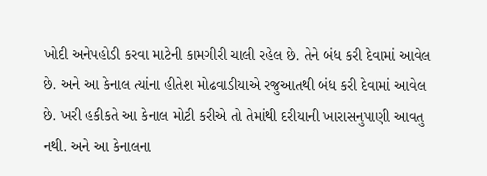ખોદી અનેપહોડી કરવા માટેની કામગીરી ચાલી રહેલ છે. તેને બંધ કરી દેવામાં આવેલ છે. અને આ કેનાલ ત્યાંના હીતેશ મોઢવાડીયાએ રજુઆતથી બંધ કરી દેવામાં આવેલ છે. ખરી હકીકતે આ કેનાલ મોટી કરીએ તો તેમાંથી દરીયાની ખારાસનુપાણી આવતુ નથી. અને આ કેનાલના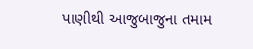પાણીથી આજુબાજુના તમામ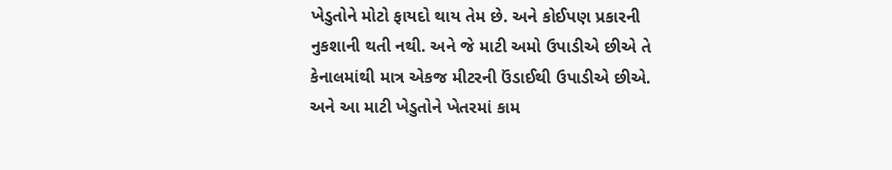ખેડુતોને મોટો ફાયદો થાય તેમ છે. અને કોઈપણ પ્રકારની નુકશાની થતી નથી. અને જે માટી અમો ઉપાડીએ છીએ તે કેનાલમાંથી માત્ર એકજ મીટરની ઉંડાઈથી ઉપાડીએ છીએ. અને આ માટી ખેડુતોને ખેતરમાં કામ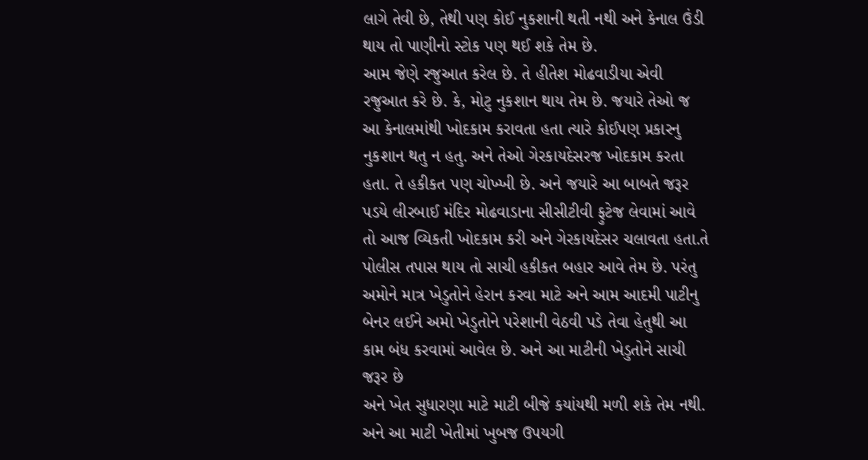લાગે તેવી છે, તેથી પણ કોઈ નુકશાની થતી નથી અને કેનાલ ઉંડી થાય તો પાણીનો સ્ટોક પણ થઈ શકે તેમ છે.
આમ જેણે રજુઆત કરેલ છે. તે હીતેશ મોઢવાડીયા એવી રજુઆત કરે છે. કે, મોટુ નુકશાન થાય તેમ છે. જયારે તેઓ જ આ કેનાલમાંથી ખોદકામ કરાવતા હતા ત્યારે કોઈપણ પ્રકારનુ નુકશાન થતુ ન હતુ. અને તેઓ ગેરકાયદેસરજ ખોદકામ કરતા હતા. તે હકીકત પણ ચોખ્ખી છે. અને જયારે આ બાબતે જરૂર પડયે લીરબાઈ મંદિર મોઢવાડાના સીસીટીવી ફુટેજ લેવામાં આવે તો આજ વ્યિકતી ખોદકામ કરી અને ગેરકાયદેસર ચલાવતા હતા.તે પોલીસ તપાસ થાય તો સાચી હકીકત બહાર આવે તેમ છે. પરંતુ અમોને માત્ર ખેડુતોને હેરાન કરવા માટે અને આમ આદમી પાટીનુ બેનર લઈને અમો ખેડુતોને પરેશાની વેઠવી પડે તેવા હેતુથી આ કામ બંધ કરવામાં આવેલ છે. અને આ માટીની ખેડુતોને સાચી જરૂર છે
અને ખેત સુધારણા માટે માટી બીજે કયાંયથી મળી શકે તેમ નથી. અને આ માટી ખેતીમાં ખુબજ ઉપયગી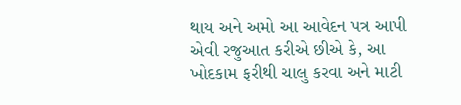થાય અને અમો આ આવેદન પત્ર આપી એવી રજુઆત કરીએ છીએ કે, આ ખોદકામ ફરીથી ચાલુ કરવા અને માટી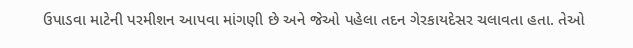ઉપાડવા માટેની પરમીશન આપવા માંગણી છે અને જેઓ પહેલા તદન ગેરકાયદેસર ચલાવતા હતા. તેઓ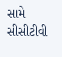સામે સીસીટીવી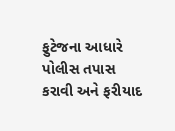ફુટેજના આધારે પોલીસ તપાસ કરાવી અને ફરીયાદ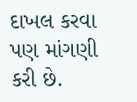દાખલ કરવા પણ માંગણી કરી છે.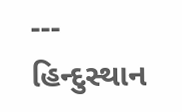---
હિન્દુસ્થાન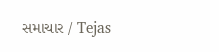સમાચાર / Tejas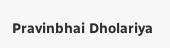Pravinbhai Dholariya